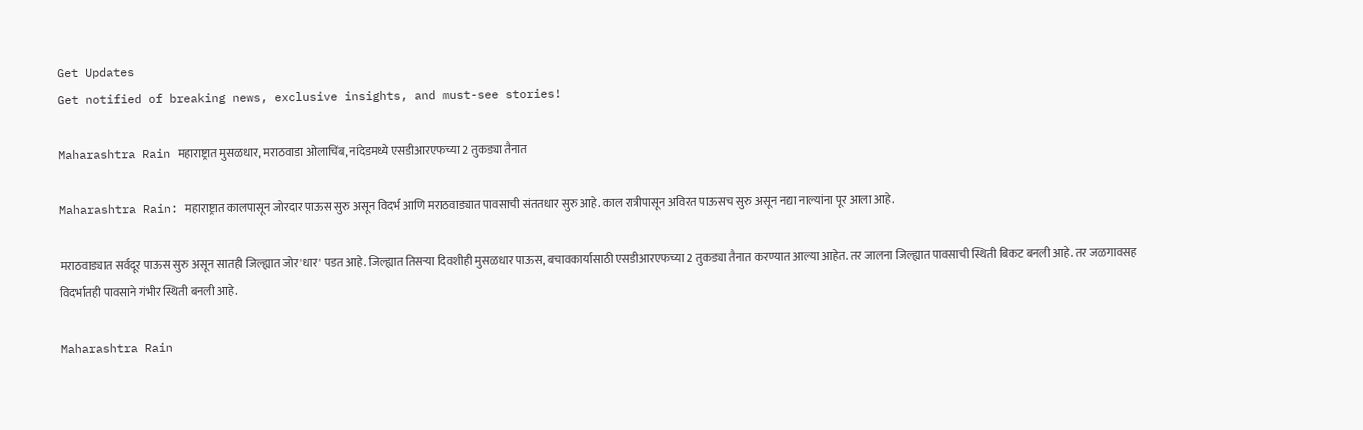Get Updates
Get notified of breaking news, exclusive insights, and must-see stories!

Maharashtra Rain महाराष्ट्रात मुसळधार, मराठवाडा ओलाचिंब, नांदेडमध्ये एसडीआरएफच्या 2 तुकड्या तैनात

Maharashtra Rain: महाराष्ट्रात कालपासून जोरदार पाऊस सुरु असून विदर्भ आणि मराठवाड्यात पावसाची संततधार सुरु आहे. काल रात्रीपासून अविरत पाऊसच सुरु असून नद्या नाल्यांना पूर आला आहे.

मराठवाड्यात सर्वदूर पाऊस सुरु असून सातही जिल्ह्यात जोर'धार' पडत आहे. जिल्ह्यात तिसऱ्या दिवशीही मुसळधार पाऊस, बचावकार्यासाठी एसडीआरएफच्या 2 तुकड्या तैनात करण्यात आल्या आहेत. तर जालना जिल्ह्यात पावसाची स्थिती बिकट बनली आहे. तर जळगावसह विदर्भातही पावसाने गंभीर स्थिती बनली आहे.

Maharashtra Rain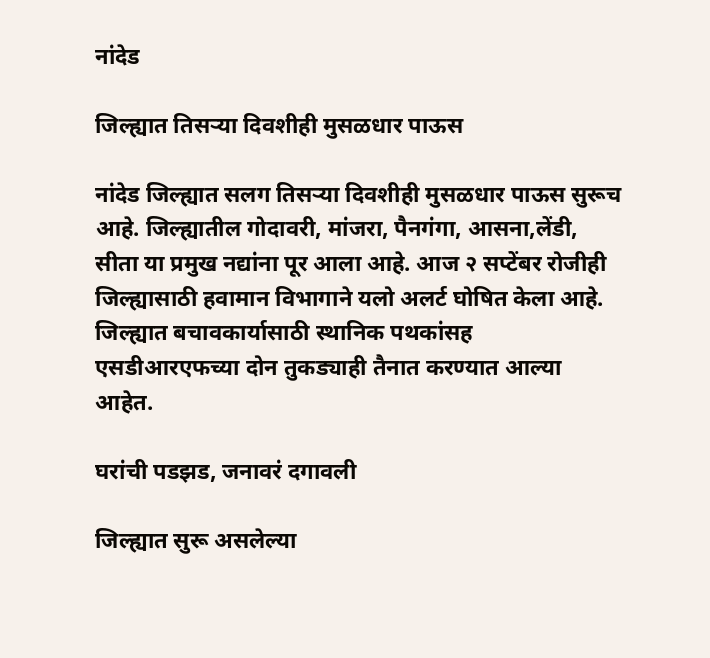नांदेड

जिल्ह्यात तिसऱ्या दिवशीही मुसळधार पाऊस

नांदेड जिल्ह्यात सलग तिसऱ्या दिवशीही मुसळधार पाऊस सुरूच आहे. जिल्ह्यातील गोदावरी, मांजरा, पैनगंगा, आसना,लेंडी, सीता या प्रमुख नद्यांना पूर आला आहे. आज २ सप्टेंबर रोजीही जिल्ह्यासाठी हवामान विभागाने यलो अलर्ट घोषित केला आहे. जिल्ह्यात बचावकार्यासाठी स्थानिक पथकांसह एसडीआरएफच्या दोन तुकड्याही तैनात करण्यात आल्या आहेत.

घरांची पडझड, जनावरं दगावली

जिल्ह्यात सुरू असलेल्या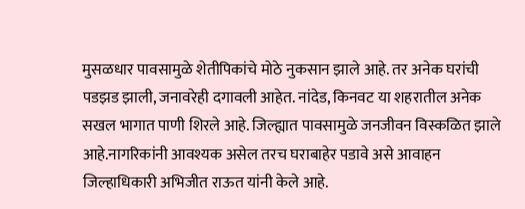मुसळधार पावसामुळे शेतीपिकांचे मोठे नुकसान झाले आहे. तर अनेक घरांची पडझड झाली, जनावरेही दगावली आहेत. नांदेड, किनवट या शहरातील अनेक सखल भागात पाणी शिरले आहे. जिल्ह्यात पावसामुळे जनजीवन विस्कळित झाले आहे.नागरिकांनी आवश्यक असेल तरच घराबाहेर पडावे असे आवाहन जिल्हाधिकारी अभिजीत राऊत यांनी केले आहे.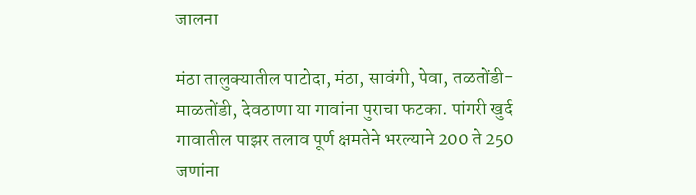जालना

मंठा तालुक्यातील पाटोदा, मंठा, सावंगी, पेवा, तळतोंडी-माळतोंडी, देवठाणा या गावांना पुराचा फटका. पांगरी खुर्द गावातील पाझर तलाव पूर्ण क्षमतेने भरल्याने 200 ते 250 जणांना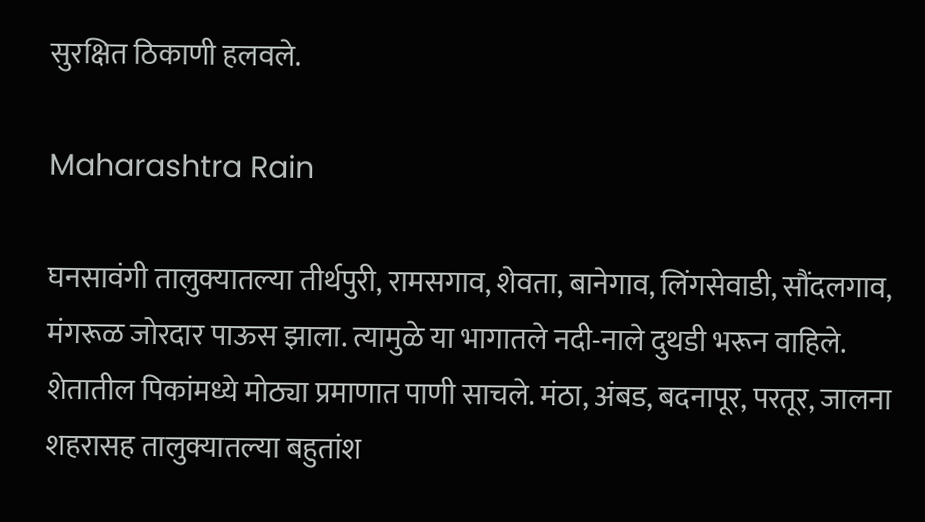सुरक्षित ठिकाणी हलवले.

Maharashtra Rain

घनसावंगी तालुक्यातल्या तीर्थपुरी, रामसगाव, शेवता, बानेगाव, लिंगसेवाडी, सौंदलगाव, मंगरूळ जोरदार पाऊस झाला. त्यामुळे या भागातले नदी-नाले दुथडी भरून वाहिले. शेतातील पिकांमध्ये मोठ्या प्रमाणात पाणी साचले. मंठा, अंबड, बदनापूर, परतूर, जालना शहरासह तालुक्यातल्या बहुतांश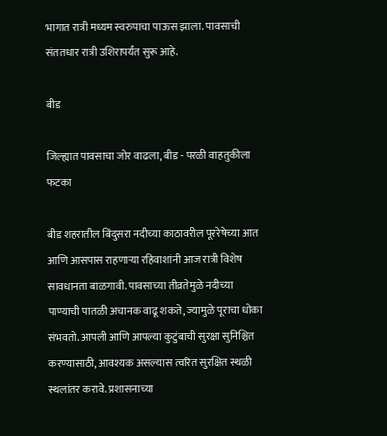भागात रात्री मध्यम स्वरुपाचा पाऊस झाला. पावसाची संततधार रात्री उशिरापर्यंत सुरू आहे.

बीड

जिल्ह्यात पावसाचा जोर वाढला, बीड - परळी वाहतुकीला फटका

बीड शहरातील बिंदुसरा नदीच्या काठावरील पूररेषेच्या आत आणि आसपास राहणाऱ्या रहिवाशांनी आज रात्री विशेष सावधानता बाळगावी. पावसाच्या तीव्रतेमुळे नदीच्या पाण्याची पातळी अचानक वाढू शकते, ज्यामुळे पूराचा धोका संभवतो. आपली आणि आपल्या कुटुंबाची सुरक्षा सुनिश्चित करण्यासाठी, आवश्यक असल्यास त्वरित सुरक्षित स्थळी स्थलांतर करावे. प्रशासनाच्या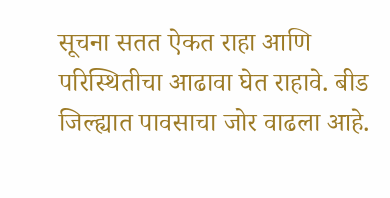सूचना सतत ऐकत राहा आणि परिस्थितीचा आढावा घेत राहावे. बीड जिल्ह्यात पावसाचा जोर वाढला आहे.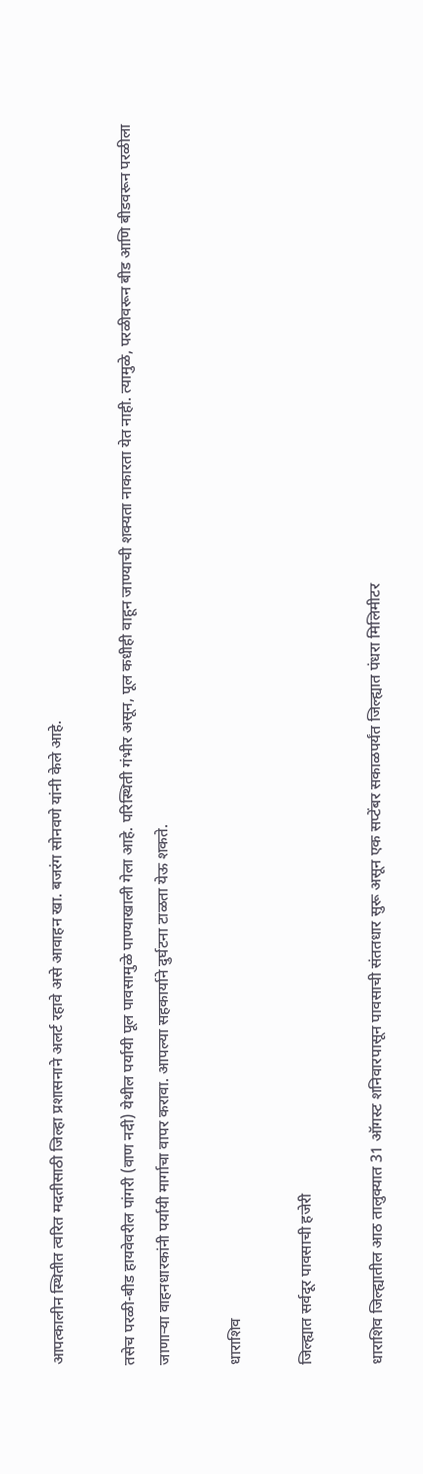आपत्कालीन स्थितीत त्वरित मदतीसाठी जिल्हा प्रशासनाने अलर्ट रहावे असे आवाहन खा. बजरंग सोनवणे यांनी केले आहे.

तसेच परळी-बीड हायवेवरील पांगरी (वाण नदी) येथील पर्यायी पूल पावसामुळे पाण्याखाली गेला आहे. परिस्थिती गंभीर असून, पूल कधीही वाहून जाण्याची शक्यता नाकारता येत नाही. त्यामुळे, परळीवरून बीड आणि बीडवरून परळीला जाणाऱ्या वाहनधारकांनी पर्यायी मार्गाचा वापर करावा. आपल्या सहकार्याने दुर्घटना टाळता येऊ शकते.

धाराशिव

जिल्ह्यात सर्वदूर पावसाची हजेरी

धाराशिव जिल्ह्यातील आठ तालुक्यात 31 ऑगस्ट शनिवारपासून पावसाची संततधार सुरू असून एक सप्टेंबर सकाळपर्यंत जिल्ह्यात पंधरा मिलिमीटर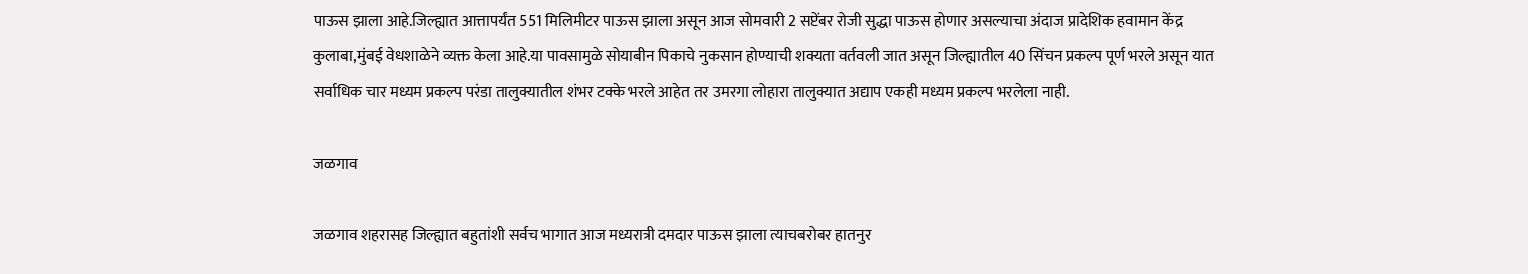पाऊस झाला आहे.जिल्ह्यात आत्तापर्यंत 551 मिलिमीटर पाऊस झाला असून आज सोमवारी 2 सप्टेंबर रोजी सुद्धा पाऊस होणार असल्याचा अंदाज प्रादेशिक हवामान केंद्र कुलाबा,मुंबई वेधशाळेने व्यक्त केला आहे.या पावसामुळे सोयाबीन पिकाचे नुकसान होण्याची शक्यता वर्तवली जात असून जिल्ह्यातील 40 सिंचन प्रकल्प पूर्ण भरले असून यात सर्वाधिक चार मध्यम प्रकल्प परंडा तालुक्यातील शंभर टक्के भरले आहेत तर उमरगा लोहारा तालुक्यात अद्याप एकही मध्यम प्रकल्प भरलेला नाही.

जळगाव

जळगाव शहरासह जिल्ह्यात बहुतांशी सर्वच भागात आज मध्यरात्री दमदार पाऊस झाला त्याचबरोबर हातनुर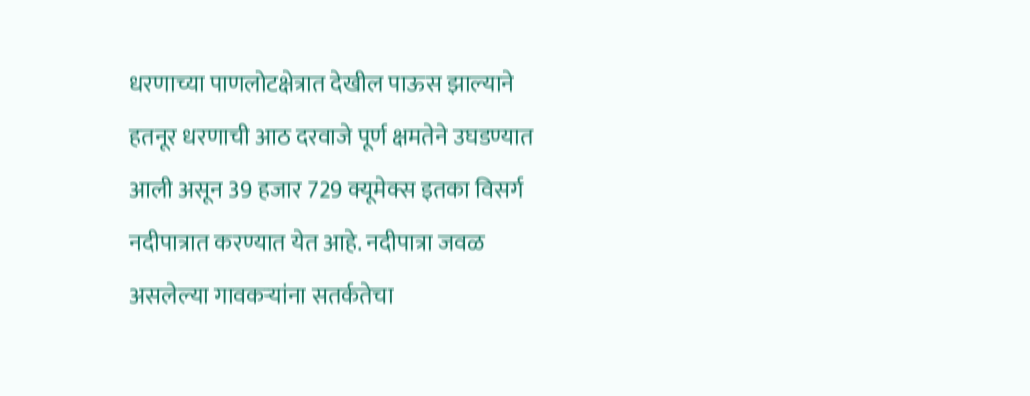धरणाच्या पाणलोटक्षेत्रात देखील पाऊस झाल्याने हतनूर धरणाची आठ दरवाजे पूर्ण क्षमतेने उघडण्यात आली असून 39 हजार 729 क्यूमेक्स इतका विसर्ग नदीपात्रात करण्यात येत आहे. नदीपात्रा जवळ असलेल्या गावकऱ्यांना सतर्कतेचा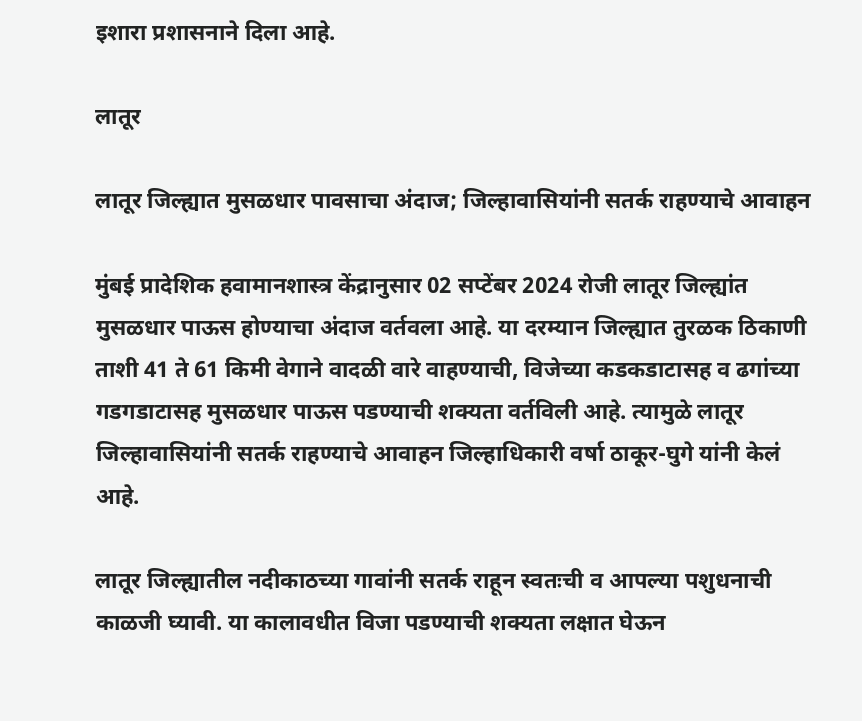इशारा प्रशासनाने दिला आहे.

लातूर

लातूर जिल्ह्यात मुसळधार पावसाचा अंदाज; जिल्हावासियांनी सतर्क राहण्याचे आवाहन

मुंबई प्रादेशिक हवामानशास्त्र केंद्रानुसार 02 सप्टेंबर 2024 रोजी लातूर जिल्ह्यांत मुसळधार पाऊस होण्याचा अंदाज वर्तवला आहे. या दरम्यान जिल्ह्यात तुरळक ठिकाणी ताशी 41 ते 61 किमी वेगाने वादळी वारे वाहण्याची, विजेच्या कडकडाटासह व ढगांच्या गडगडाटासह मुसळधार पाऊस पडण्याची शक्यता वर्तविली आहे. त्यामुळे लातूर जिल्हावासियांनी सतर्क राहण्याचे आवाहन जिल्हाधिकारी वर्षा ठाकूर-घुगे यांनी केलं आहे.

लातूर जिल्ह्यातील नदीकाठच्या गावांनी सतर्क राहून स्वतःची व आपल्या पशुधनाची काळजी घ्यावी. या कालावधीत विजा पडण्याची शक्यता लक्षात घेऊन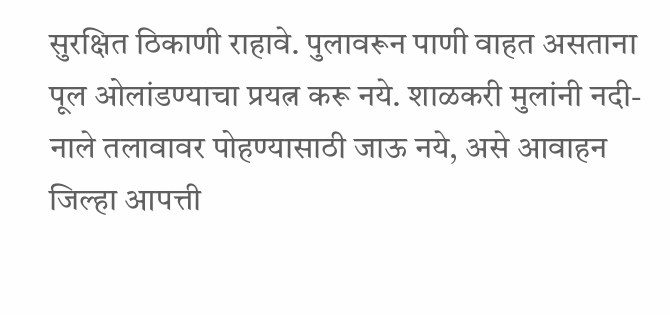सुरक्षित ठिकाणी राहावे. पुलावरून पाणी वाहत असताना पूल ओलांडण्याचा प्रयत्न करू नये. शाळकरी मुलांनी नदी-नाले तलावावर पोहण्यासाठी जाऊ नये, असे आवाहन जिल्हा आपत्ती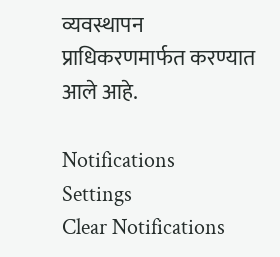व्यवस्थापन प्राधिकरणमार्फत करण्यात आले आहे.

Notifications
Settings
Clear Notifications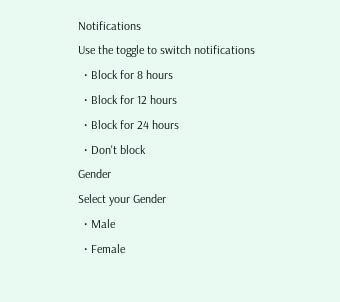Notifications
Use the toggle to switch notifications
  • Block for 8 hours
  • Block for 12 hours
  • Block for 24 hours
  • Don't block
Gender
Select your Gender
  • Male
  • Female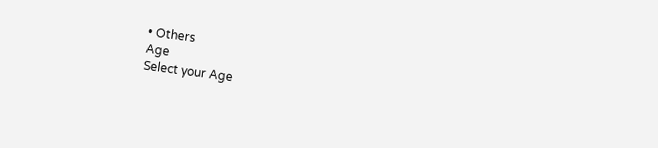• Others
Age
Select your Age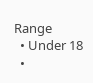Range
  • Under 18
  •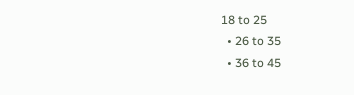18 to 25
  • 26 to 35
  • 36 to 45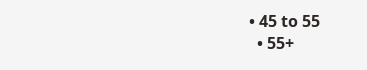• 45 to 55
  • 55+